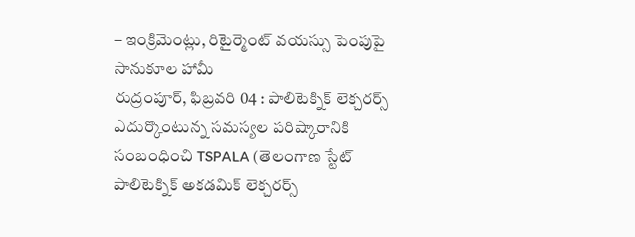– ఇంక్రిమెంట్లు, రిటైర్మెంట్ వయస్సు పెంపుపై సానుకూల హామీ
రుద్రంపూర్, ఫిబ్రవరి 04 : పాలిటెక్నిక్ లెక్చరర్స్ ఎదుర్కొంటున్న సమస్యల పరిష్కారానికి సంబంధించి TSPALA (తెలంగాణ స్టేట్ పాలిటెక్నిక్ అకడమిక్ లెక్చరర్స్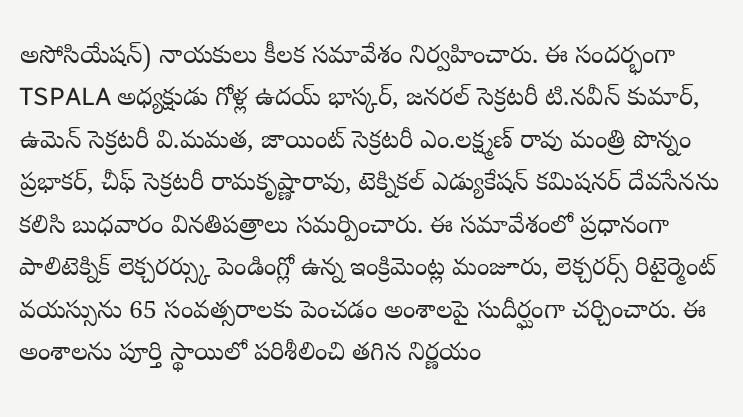అసోసియేషన్) నాయకులు కీలక సమావేశం నిర్వహించారు. ఈ సందర్భంగా TSPALA అధ్యక్షుడు గోళ్ల ఉదయ్ భాస్కర్, జనరల్ సెక్రటరీ టి.నవీన్ కుమార్, ఉమెన్ సెక్రటరీ వి.మమత, జాయింట్ సెక్రటరీ ఎం.లక్ష్మణ్ రావు మంత్రి పొన్నం ప్రభాకర్, చీఫ్ సెక్రటరీ రామకృష్ణారావు, టెక్నికల్ ఎడ్యుకేషన్ కమిషనర్ దేవసేనను కలిసి బుధవారం వినతిపత్రాలు సమర్పించారు. ఈ సమావేశంలో ప్రధానంగా పాలిటెక్నిక్ లెక్చరర్స్కు పెండింగ్లో ఉన్న ఇంక్రిమెంట్ల మంజూరు, లెక్చరర్స్ రిటైర్మెంట్ వయస్సును 65 సంవత్సరాలకు పెంచడం అంశాలపై సుదీర్ఘంగా చర్చించారు. ఈ అంశాలను పూర్తి స్థాయిలో పరిశీలించి తగిన నిర్ణయం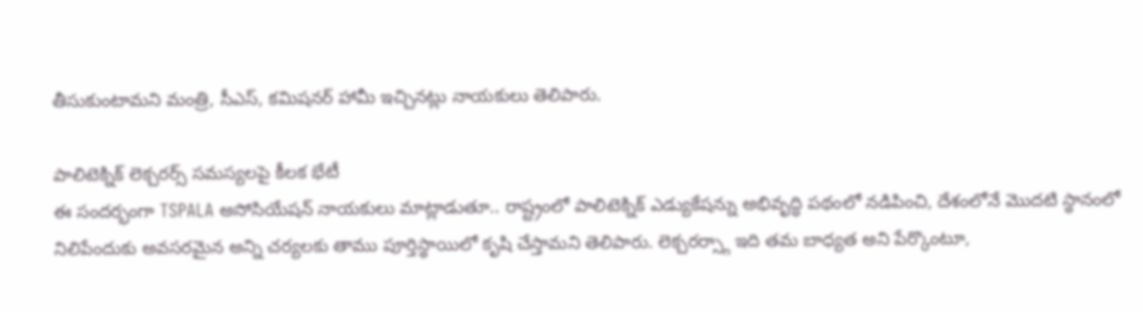తీసుకుంటామని మంత్రి, సీఎస్, కమిషనర్ హామీ ఇచ్చినట్లు నాయకులు తెలిపారు.

పాలిటెక్నిక్ లెక్చరర్స్ సమస్యలపై కీలక భేటీ
ఈ సందర్భంగా TSPALA అసోసియేషన్ నాయకులు మాట్లాడుతూ.. రాష్ట్రంలో పాలిటెక్నిక్ ఎడ్యుకేషన్ను అభివృద్ధి పథంలో నడిపించి, దేశంలోనే మొదటి స్థానంలో నిలిపేందుకు అవసరమైన అన్ని చర్యలకు తాము పూర్తిస్థాయిలో కృషి చేస్తామని తెలిపారు. లెక్చరర్స్గా ఇది తమ బాధ్యత అని పేర్కొంటూ,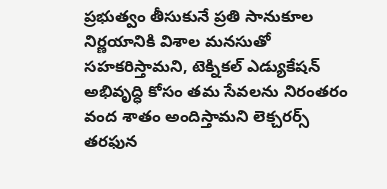ప్రభుత్వం తీసుకునే ప్రతి సానుకూల నిర్ణయానికి విశాల మనసుతో సహకరిస్తామని, టెక్నికల్ ఎడ్యుకేషన్ అభివృద్ధి కోసం తమ సేవలను నిరంతరం వంద శాతం అందిస్తామని లెక్చరర్స్ తరఫున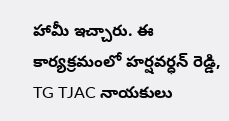హామీ ఇచ్చారు. ఈ కార్యక్రమంలో హర్షవర్ధన్ రెడ్డి, TG TJAC నాయకులు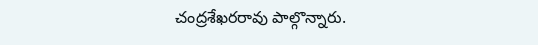చంద్రశేఖరరావు పాల్గొన్నారు.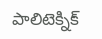పాలిటెక్నిక్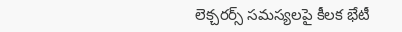లెక్చరర్స్ సమస్యలపై కీలక భేటీ